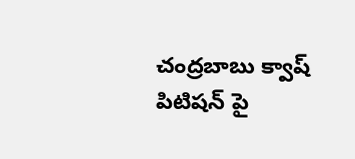చంద్రబాబు క్వాష్ పిటిషన్ పై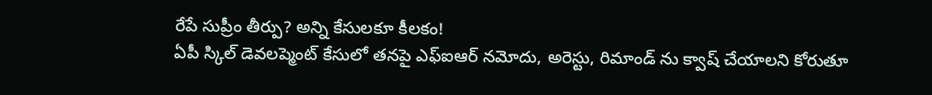రేపే సుప్రీం తీర్పు? అన్ని కేసులకూ కీలకం!
ఏపీ స్కిల్ డెవలప్మెంట్ కేసులో తనపై ఎఫ్ఐఆర్ నమోదు, అరెస్టు, రిమాండ్ ను క్వాష్ చేయాలని కోరుతూ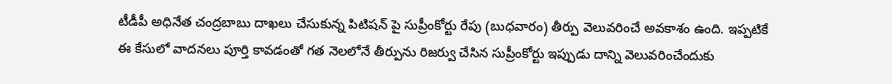టీడీపీ అధినేత చంద్రబాబు దాఖలు చేసుకున్న పిటిషన్ పై సుప్రీంకోర్టు రేపు (బుధవారం) తీర్పు వెలువరించే అవకాశం ఉంది. ఇప్పటికే ఈ కేసులో వాదనలు పూర్తి కావడంతో గత నెలలోనే తీర్పును రిజర్వు చేసిన సుప్రీంకోర్టు ఇప్పుడు దాన్ని వెలువరించేందుకు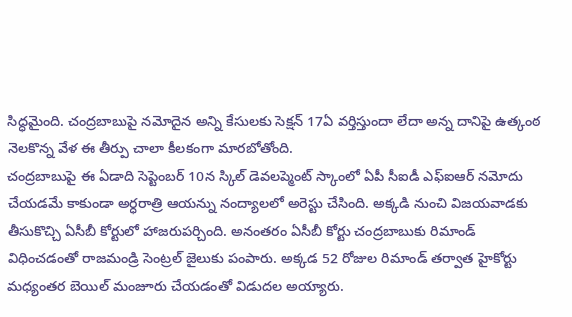సిద్ధమైంది. చంద్రబాబుపై నమోదైన అన్ని కేసులకు సెక్షన్ 17ఏ వర్తిస్తుందా లేదా అన్న దానిపై ఉత్కంఠ నెలకొన్న వేళ ఈ తీర్పు చాలా కీలకంగా మారబోతోంది.
చంద్రబాబుపై ఈ ఏడాది సెప్టెంబర్ 10న స్కిల్ డెవలప్మెంట్ స్కాంలో ఏపీ సీఐడీ ఎఫ్ఐఆర్ నమోదు చేయడమే కాకుండా అర్ధరాత్రి ఆయన్ను నంద్యాలలో అరెస్టు చేసింది. అక్కడి నుంచి విజయవాడకు తీసుకొచ్చి ఏసీబీ కోర్టులో హాజరుపర్చింది. అనంతరం ఏసీబీ కోర్టు చంద్రబాబుకు రిమాండ్ విధించడంతో రాజమండ్రి సెంట్రల్ జైలుకు పంపారు. అక్కడ 52 రోజుల రిమాండ్ తర్వాత హైకోర్టు మధ్యంతర బెయిల్ మంజూరు చేయడంతో విడుదల అయ్యారు.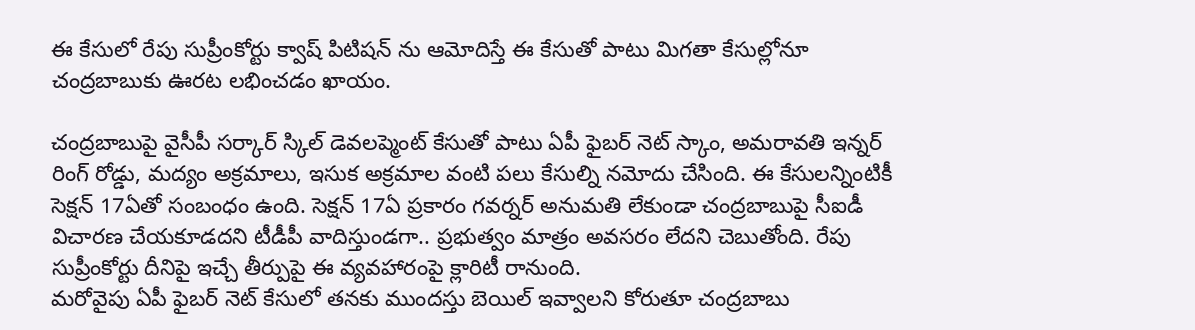ఈ కేసులో రేపు సుప్రీంకోర్టు క్వాష్ పిటిషన్ ను ఆమోదిస్తే ఈ కేసుతో పాటు మిగతా కేసుల్లోనూ చంద్రబాబుకు ఊరట లభించడం ఖాయం.

చంద్రబాబుపై వైసీపీ సర్కార్ స్కిల్ డెవలప్మెంట్ కేసుతో పాటు ఏపీ ఫైబర్ నెట్ స్కాం, అమరావతి ఇన్నర్ రింగ్ రోడ్డు, మద్యం అక్రమాలు, ఇసుక అక్రమాల వంటి పలు కేసుల్ని నమోదు చేసింది. ఈ కేసులన్నింటికీ సెక్షన్ 17ఏతో సంబంధం ఉంది. సెక్షన్ 17ఏ ప్రకారం గవర్నర్ అనుమతి లేకుండా చంద్రబాబుపై సీఐడీ విచారణ చేయకూడదని టీడీపీ వాదిస్తుండగా.. ప్రభుత్వం మాత్రం అవసరం లేదని చెబుతోంది. రేపు సుప్రీంకోర్టు దీనిపై ఇచ్చే తీర్పుపై ఈ వ్యవహారంపై క్లారిటీ రానుంది.
మరోవైపు ఏపీ ఫైబర్ నెట్ కేసులో తనకు ముందస్తు బెయిల్ ఇవ్వాలని కోరుతూ చంద్రబాబు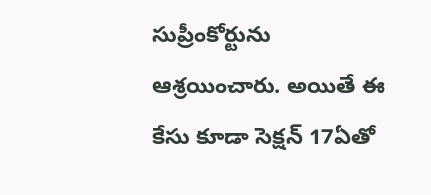సుప్రీంకోర్టును ఆశ్రయించారు. అయితే ఈ కేసు కూడా సెక్షన్ 17ఏతో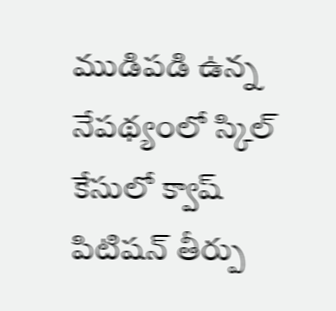ముడిపడి ఉన్న నేపథ్యంలో స్కిల్ కేసులో క్వాష్ పిటిషన్ తీర్పు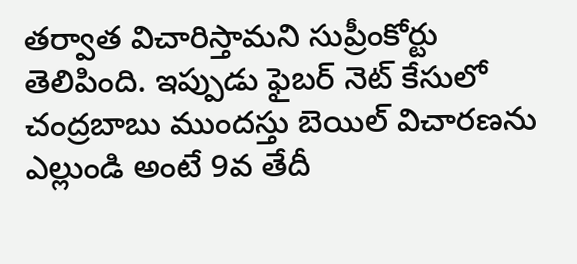తర్వాత విచారిస్తామని సుప్రీంకోర్టు తెలిపింది. ఇప్పుడు ఫైబర్ నెట్ కేసులో చంద్రబాబు ముందస్తు బెయిల్ విచారణను ఎల్లుండి అంటే 9వ తేదీ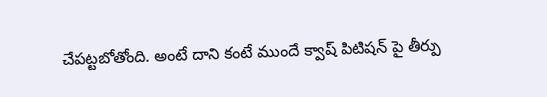చేపట్టబోతోంది. అంటే దాని కంటే ముందే క్వాష్ పిటిషన్ పై తీర్పు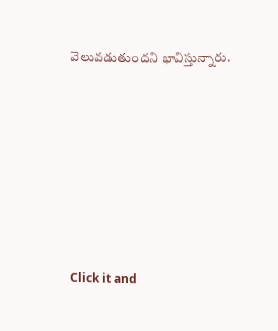వెలువడుతుందని భావిస్తున్నారు.












Click it and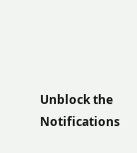Unblock the Notifications